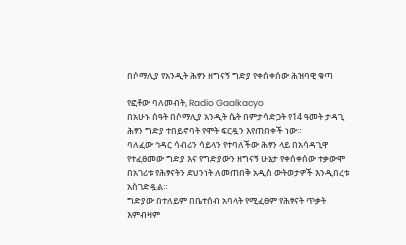በሶማሊያ የአንዲት ሕፃን ዘግናኝ ግድያ የቀሰቀሰው ሕዝባዊ ቁጣ

የፎቶው ባለመብት, Radio Gaalkacyo
በአሁኑ ሰዓት በሶማሊያ አንዲት ሴት በምታሳድጋት የ14 ዓመት ታዳጊ ሕፃን ግድያ ተበይኖባት የሞት ፍርዷን እየጠበቀች ነው።
ባለፈው ኅዳር ሳብሪን ሳይላን የተባለችው ሕፃን ላይ በአሳዳጊዋ የተፈፀመው ግድያ እና የግድያውን ዘግናኝ ሁኔታ የቀሰቀሰው ተቃውሞ በአገሪቱ የሕፃናትን ደህንነት ለመጠበቅ አዲስ ውትወታዎች እንዲበረቱ አስገድዷል።
ግድያው በተለይም በቤተሰብ አባላት የሚፈፀም የሕፃናት ጥቃት እምብዛም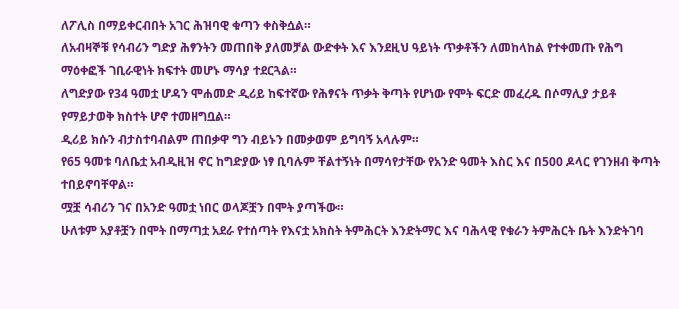ለፖሊስ በማይቀርብበት አገር ሕዝባዊ ቁጣን ቀስቅሷል።
ለአብዛኞቹ የሳብሪን ግድያ ሕፃንትን መጠበቅ ያለመቻል ውድቀት እና እንደዚህ ዓይነት ጥቃቶችን ለመከላከል የተቀመጡ የሕግ ማዕቀፎች ገቢራዊነት ክፍተት መሆኑ ማሳያ ተደርጓል።
ለግድያው የ34 ዓመቷ ሆዳን ሞሐመድ ዲሪይ ከፍተኛው የሕፃናት ጥቃት ቅጣት የሆነው የሞት ፍርድ መፈረዱ በሶማሊያ ታይቶ የማይታወቅ ክስተት ሆኖ ተመዘግቧል።
ዲሪይ ክሱን ብታስተባብልም ጠበቃዋ ግን ብይኑን በመቃወም ይግባኝ አላሉም።
የ65 ዓመቱ ባለቤቷ አብዲዚዝ ኖር ከግድያው ነፃ ቢባሉም ቸልተኝነት በማሳየታቸው የአንድ ዓመት እስር እና በ500 ዶላር የገንዘብ ቅጣት ተበይኖባቸዋል።
ሟቿ ሳብሪን ገና በአንድ ዓመቷ ነበር ወላጆቿን በሞት ያጣችው።
ሁለቱም አያቶቿን በሞት በማጣቷ አደራ የተሰጣት የእናቷ አክስት ትምሕርት እንድትማር እና ባሕላዊ የቁራን ትምሕርት ቤት እንድትገባ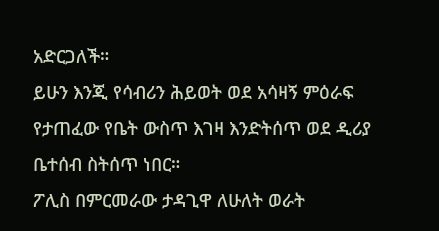አድርጋለች።
ይሁን እንጂ የሳብሪን ሕይወት ወደ አሳዛኝ ምዕራፍ የታጠፈው የቤት ውስጥ እገዛ እንድትሰጥ ወደ ዲሪያ ቤተሰብ ስትሰጥ ነበር።
ፖሊስ በምርመራው ታዳጊዋ ለሁለት ወራት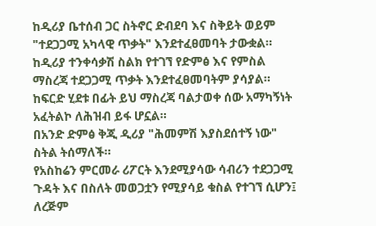ከዲሪያ ቤተሰብ ጋር ስትኖር ድብደባ እና ስቅይት ወይም "ተደጋጋሚ አካላዊ ጥቃት" እንደተፈፀመባት ታውቋል።
ከዲሪያ ተንቀሳቃሽ ስልክ የተገኘ የድምፅ እና የምስል ማስረጃ ተደጋጋሚ ጥቃት እንደተፈፀመባትም ያሳያል።
ከፍርድ ሂደቱ በፊት ይህ ማስረጃ ባልታወቀ ሰው አማካኝነት አፈትልኮ ለሕዝብ ይፋ ሆኗል።
በአንድ ድምፅ ቅጂ ዲሪያ "ሕመምሽ እያስደሰተኝ ነው" ስትል ትሰማለች።
የአስከሬን ምርመራ ሪፖርት እንደሚያሳው ሳብሪን ተደጋጋሚ ጉዳት እና በስለት መወጋቷን የሚያሳይ ቁስል የተገኘ ሲሆን፤ ለረጅም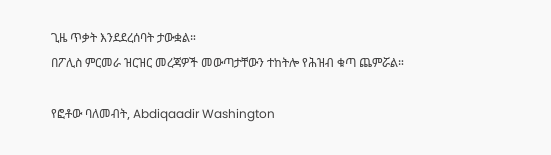ጊዜ ጥቃት እንደደረሰባት ታውቋል።
በፖሊስ ምርመራ ዝርዝር መረጃዎች መውጣታቸውን ተከትሎ የሕዝብ ቁጣ ጨምሯል።

የፎቶው ባለመብት, Abdiqaadir Washington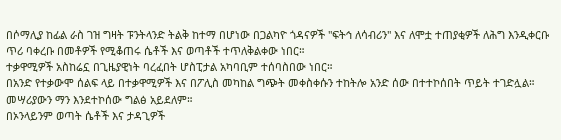በሶማሊያ ከፊል ራስ ገዝ ግዛት ፑንትላንድ ትልቅ ከተማ በሆነው በጋልካዮ ጎዳናዎች "ፍትኅ ለሳብሪን" እና ለሞቷ ተጠያቂዎች ለሕግ እንዲቀርቡ ጥሪ ባቀረቡ በመቶዎች የሚቆጠሩ ሴቶች እና ወጣቶች ተጥለቅልቀው ነበር።
ተቃዋሚዎች አስከሬኗ በጊዜያዊነት ባረፈበት ሆስፒታል አካባቢም ተሰባስበው ነበር።
በአንድ የተቃውሞ ሰልፍ ላይ በተቃዋሚዎች እና በፖሊስ መካከል ግጭት መቀስቀሱን ተከትሎ አንድ ሰው በተተኮሰበት ጥይት ተገድሏል። መሣሪያውን ማን እንደተኮሰው ግልፅ አይደለም።
በኦንላይንም ወጣት ሴቶች እና ታዳጊዎች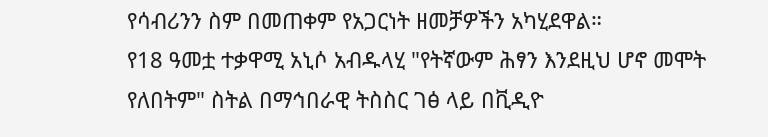የሳብሪንን ስም በመጠቀም የአጋርነት ዘመቻዎችን አካሂደዋል።
የ18 ዓመቷ ተቃዋሚ አኒሶ አብዱላሂ "የትኛውም ሕፃን እንደዚህ ሆኖ መሞት የለበትም" ስትል በማኅበራዊ ትስስር ገፅ ላይ በቪዲዮ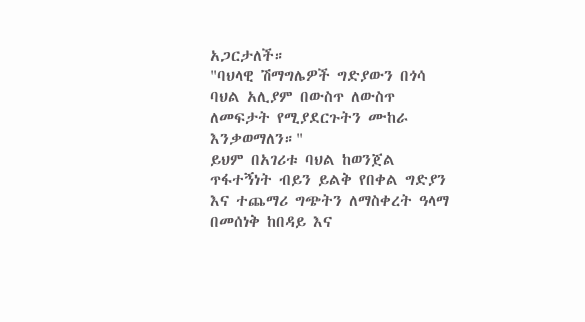አጋርታለች።
"ባህላዊ ሽማግሌዎች ግድያውን በጎሳ ባህል አሊያም በውስጥ ለውስጥ ለመፍታት የሚያደርጉትን ሙከራ እንቃወማለን።"
ይህም በአገሪቱ ባህል ከወንጀል ጥፋተኝነት ብይን ይልቅ የበቀል ግድያን እና ተጨማሪ ግጭትን ለማስቀረት ዓላማ በመሰነቅ ከበዳይ እና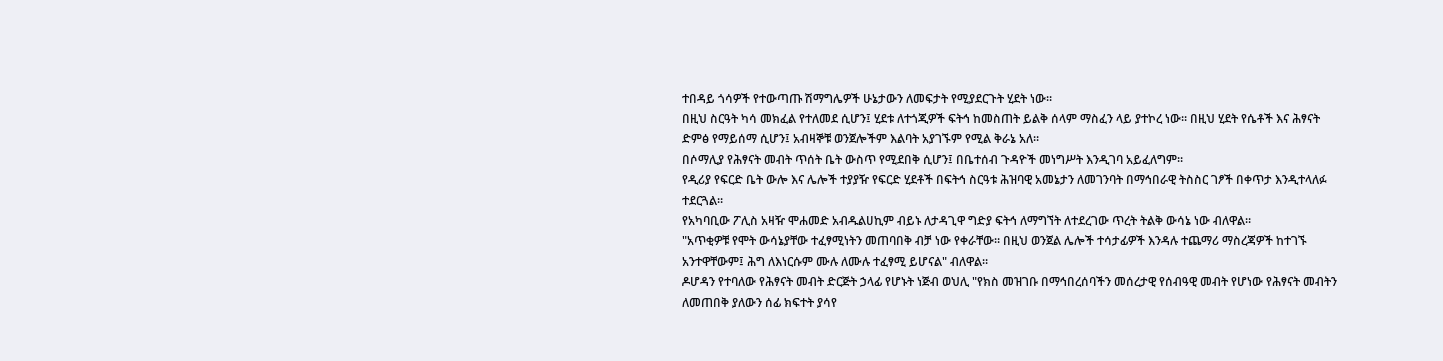ተበዳይ ጎሳዎች የተውጣጡ ሽማግሌዎች ሁኔታውን ለመፍታት የሚያደርጉት ሂደት ነው።
በዚህ ስርዓት ካሳ መክፈል የተለመደ ሲሆን፤ ሂደቱ ለተጎጂዎች ፍትኅ ከመስጠት ይልቅ ሰላም ማስፈን ላይ ያተኮረ ነው። በዚህ ሂደት የሴቶች እና ሕፃናት ድምፅ የማይሰማ ሲሆን፤ አብዛኞቹ ወንጀሎችም እልባት አያገኙም የሚል ቅራኔ አለ።
በሶማሊያ የሕፃናት መብት ጥሰት ቤት ውስጥ የሚደበቅ ሲሆን፤ በቤተሰብ ጉዳዮች መነግሥት እንዲገባ አይፈለግም።
የዲሪያ የፍርድ ቤት ውሎ እና ሌሎች ተያያዥ የፍርድ ሂደቶች በፍትኅ ስርዓቱ ሕዝባዊ አመኔታን ለመገንባት በማኅበራዊ ትስስር ገፆች በቀጥታ እንዲተላለፉ ተደርጓል።
የአካባቢው ፖሊስ አዛዥ ሞሐመድ አብዱልሀኪም ብይኑ ለታዳጊዋ ግድያ ፍትኅ ለማግኘት ለተደረገው ጥረት ትልቅ ውሳኔ ነው ብለዋል።
"አጥቂዎቹ የሞት ውሳኔያቸው ተፈፃሚነትን መጠባበቅ ብቻ ነው የቀራቸው። በዚህ ወንጀል ሌሎች ተሳታፊዎች እንዳሉ ተጨማሪ ማስረጃዎች ከተገኙ አንተዋቸውም፤ ሕግ ለእነርሱም ሙሉ ለሙሉ ተፈፃሚ ይሆናል" ብለዋል።
ዶሆዳን የተባለው የሕፃናት መብት ድርጅት ኃላፊ የሆኑት ነጅብ ወህሊ "የክስ መዝገቡ በማኅበረሰባችን መሰረታዊ የሰብዓዊ መብት የሆነው የሕፃናት መብትን ለመጠበቅ ያለውን ሰፊ ክፍተት ያሳየ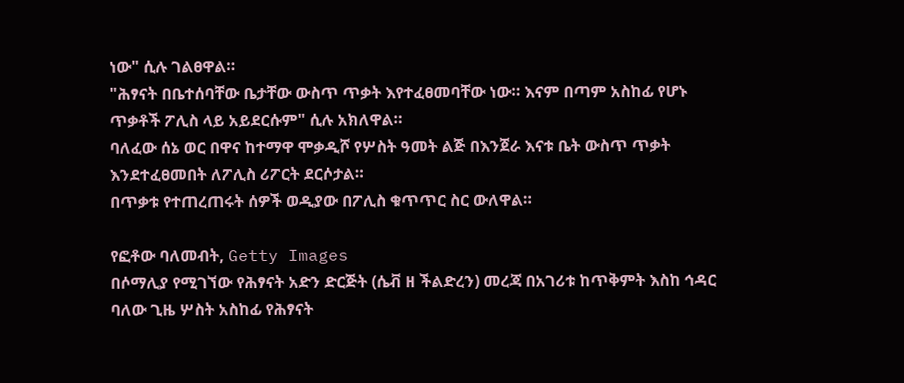ነው" ሲሉ ገልፀዋል።
"ሕፃናት በቤተሰባቸው ቤታቸው ውስጥ ጥቃት እየተፈፀመባቸው ነው። እናም በጣም አስከፊ የሆኑ ጥቃቶች ፖሊስ ላይ አይደርሱም" ሲሉ አክለዋል።
ባለፈው ሰኔ ወር በዋና ከተማዋ ሞቃዲሾ የሦስት ዓመት ልጅ በእንጀራ እናቱ ቤት ውስጥ ጥቃት እንደተፈፀመበት ለፖሊስ ሪፖርት ደርሶታል።
በጥቃቱ የተጠረጠሩት ሰዎች ወዲያው በፖሊስ ቁጥጥር ስር ውለዋል።

የፎቶው ባለመብት, Getty Images
በሶማሊያ የሚገኘው የሕፃናት አድን ድርጅት (ሴቭ ዘ ችልድረን) መረጃ በአገሪቱ ከጥቅምት እስከ ኅዳር ባለው ጊዜ ሦስት አስከፊ የሕፃናት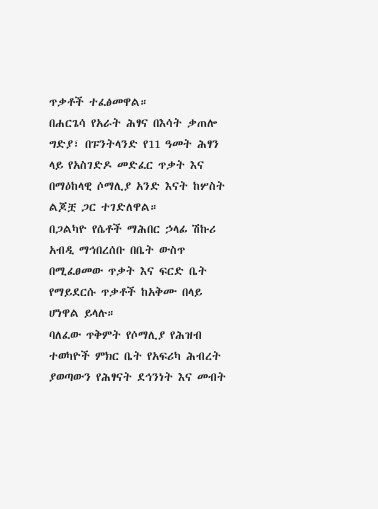ጥቃቶች ተፈፅመዋል።
በሐርጌሳ የአራት ሕፃና በእሳት ቃጠሎ ግድያ፣ በፑንትላንድ የ11 ዓመት ሕፃን ላይ የአስገድዶ መድፈር ጥቃት እና በማዕከላዊ ሶማሊያ አንድ እናት ከሦስት ልጆቿ ጋር ተገድለዋል።
በጋልካዮ የሴቶች ማሕበር ኃላፊ ሽኩሪ አብዲ ማኅበረሰቡ በቤት ውስጥ በሚፈፀመው ጥቃት እና ፍርድ ቤት የማይደርሱ ጥቃቶች ከአቅሙ በላይ ሆነዋል ይላሉ።
ባለፈው ጥቅምት የሶማሊያ የሕዝብ ተወካዮች ምክር ቤት የአፍሪካ ሕብረት ያወጣውን የሕፃናት ደኅንነት እና መብት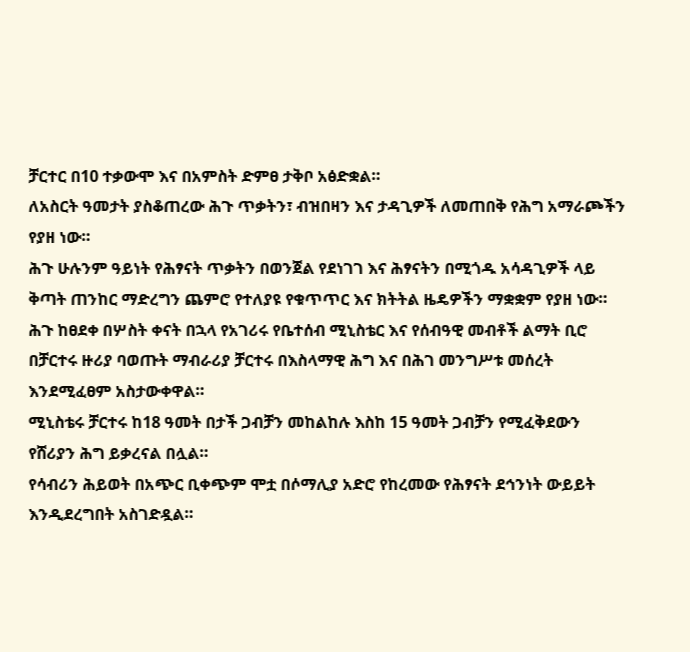ቻርተር በ10 ተቃውሞ እና በአምስት ድምፀ ታቅቦ አፅድቋል።
ለአስርት ዓመታት ያስቆጠረው ሕጉ ጥቃትን፣ ብዝበዛን እና ታዳጊዎች ለመጠበቅ የሕግ አማራጮችን የያዘ ነው።
ሕጉ ሁሉንም ዓይነት የሕፃናት ጥቃትን በወንጀል የደነገገ እና ሕፃናትን በሚጎዱ አሳዳጊዎች ላይ ቅጣት ጠንከር ማድረግን ጨምሮ የተለያዩ የቁጥጥር እና ክትትል ዜዴዎችን ማቋቋም የያዘ ነው።
ሕጉ ከፀደቀ በሦስት ቀናት በኋላ የአገሪሩ የቤተሰብ ሚኒስቴር እና የሰብዓዊ መብቶች ልማት ቢሮ በቻርተሩ ዙሪያ ባወጡት ማብራሪያ ቻርተሩ በእስላማዊ ሕግ እና በሕገ መንግሥቱ መሰረት እንደሚፈፀም አስታውቀዋል።
ሚኒስቴሩ ቻርተሩ ከ18 ዓመት በታች ጋብቻን መከልከሉ እስከ 15 ዓመት ጋብቻን የሚፈቅደውን የሸሪያን ሕግ ይቃረናል በሏል።
የሳብሪን ሕይወት በአጭር ቢቀጭም ሞቷ በሶማሊያ አድሮ የከረመው የሕፃናት ደኅንነት ውይይት እንዲደረግበት አስገድዷል።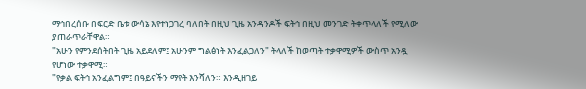ማኅበረሰቡ በፍርድ ቤቱ ውሳኔ እየተነጋገረ ባለበት በዚህ ጊዜ አንዳንዶች ፍትኅ በዚህ መንገድ ትቀጥላለች የሚለው ያጠራጥራቸዋል።
"አሁን የምንደሰትበት ጊዜ አይደለም፤ አሁንም ግልፅነት እንፈልጋለን" ትላለች ከወጣት ተቃዋሚዎች ውስጥ አንዷ የሆነው ተቃዋሚ።
"የቃል ፍትኅ አንፈልግም፤ በዓይናችን ማየት እንሻለን። እንዲዘገይ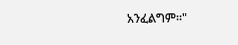አንፈልግም።"